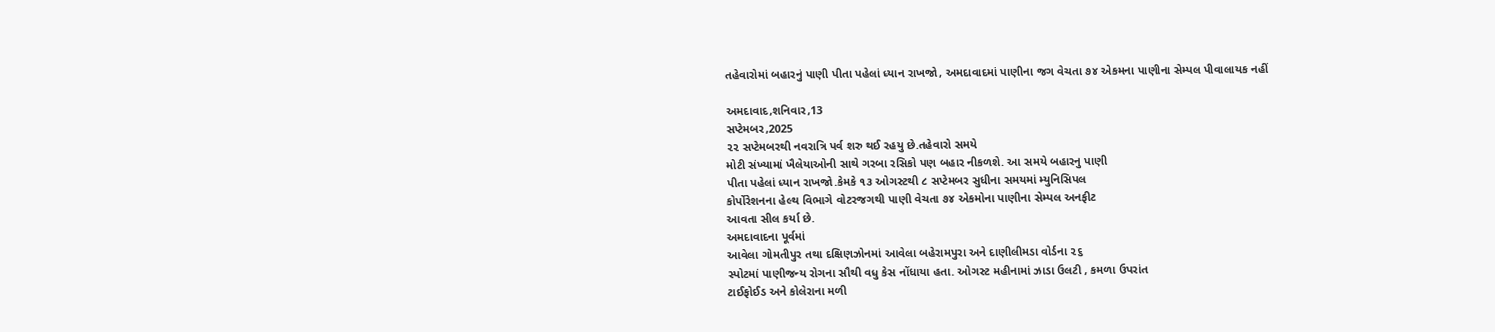તહેવારોમાં બહારનું પાણી પીતા પહેલાં ધ્યાન રાખજો, અમદાવાદમાં પાણીના જગ વેચતા ૭૪ એકમના પાણીના સેમ્પલ પીવાલાયક નહીં

અમદાવાદ,શનિવાર,13
સપ્ટેમબર,2025
૨૨ સપ્ટેમબરથી નવરાત્રિ પર્વ શરુ થઈ રહયુ છે.તહેવારો સમયે
મોટી સંખ્યામાં ખૈલેયાઓની સાથે ગરબા રસિકો પણ બહાર નીકળશે. આ સમયે બહારનુ પાણી
પીતા પહેલાં ધ્યાન રાખજો.કેમકે ૧૩ ઓગસ્ટથી ૮ સપ્ટેમબર સુધીના સમયમાં મ્યુનિસિપલ
કોર્પોરેશનના હેલ્થ વિભાગે વોટરજગથી પાણી વેચતા ૭૪ એકમોના પાણીના સેમ્પલ અનફીટ
આવતા સીલ કર્યા છે.
અમદાવાદના પૂર્વમાં
આવેલા ગોમતીપુર તથા દક્ષિણઝોનમાં આવેલા બહેરામપુરા અને દાણીલીમડા વોર્ડના ૨૬
સ્પોટમાં પાણીજન્ય રોગના સૌથી વધુ કેસ નોંધાયા હતા. ઓગસ્ટ મહીનામાં ઝાડા ઉલટી , કમળા ઉપરાંત
ટાઈફોઈડ અને કોલેરાના મળી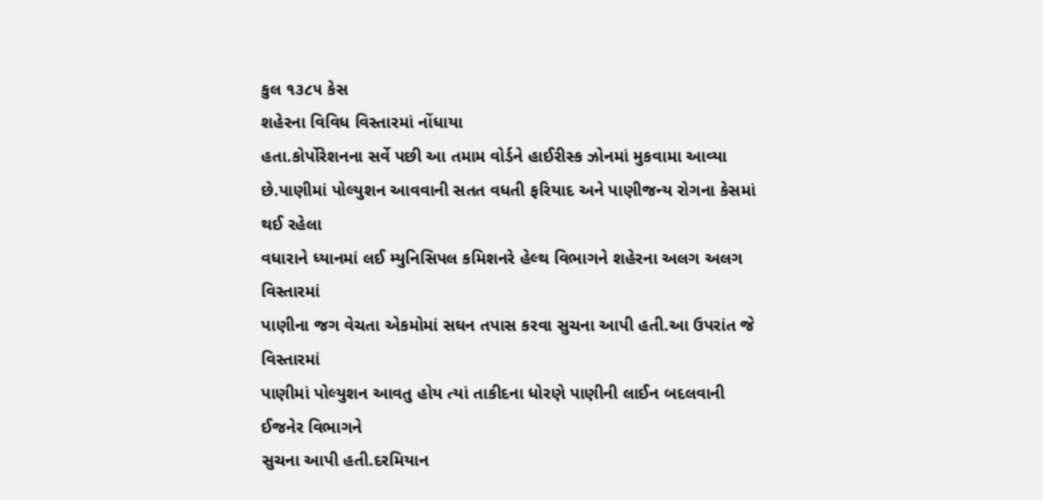કુલ ૧૩૮૫ કેસ
શહેરના વિવિધ વિસ્તારમાં નોંધાયા
હતા.કોર્પોરેશનના સર્વે પછી આ તમામ વોર્ડને હાઈરીસ્ક ઝોનમાં મુકવામા આવ્યા
છે.પાણીમાં પોલ્યુશન આવવાની સતત વધતી ફરિયાદ અને પાણીજન્ય રોગના કેસમાં થઈ રહેલા
વધારાને ધ્યાનમાં લઈ મ્યુનિસિપલ કમિશનરે હેલ્થ વિભાગને શહેરના અલગ અલગ વિસ્તારમાં
પાણીના જગ વેચતા એકમોમાં સઘન તપાસ કરવા સુચના આપી હતી.આ ઉપરાંત જે વિસ્તારમાં
પાણીમાં પોલ્યુશન આવતુ હોય ત્યાં તાકીદના ધોરણે પાણીની લાઈન બદલવાની ઈજનેર વિભાગને
સુચના આપી હતી.દરમિયાન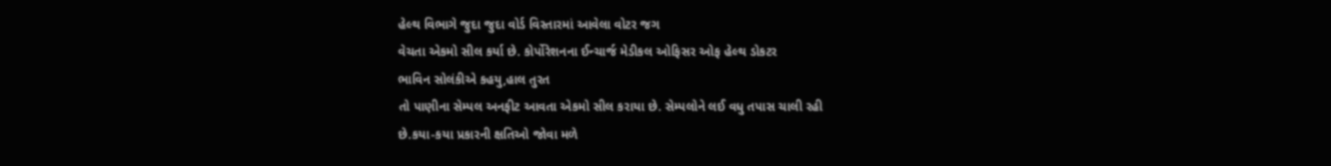હેલ્થ વિભાગે જુદા જુદા વોર્ડ વિસ્તારમાં આવેલા વોટર જગ
વેચતા એકમો સીલ કર્યા છે. કોર્પોરેશનના ઈન્ચાર્જ મેડીકલ ઓફિસર ઓફ હેલ્થ ડોકટર
ભાવિન સોલંકીએ કહયુ,હાલ તુરત
તો પાણીના સેમ્પલ અનફીટ આવતા એકમો સીલ કરાયા છે. સેમ્પલોને લઈ વધુ તપાસ ચાલી રહી
છે.કયા-કયા પ્રકારની ક્ષતિઓ જોવા મળે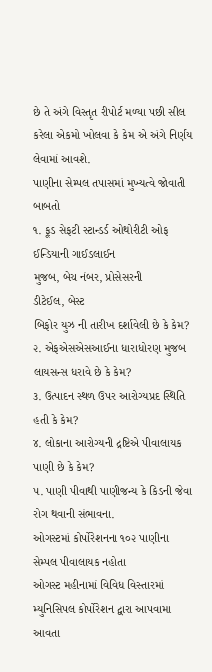છે તે અંગે વિસ્તૃત રીપોર્ટ મળ્યા પછી સીલ
કરેલા એકમો ખોલવા કે કેમ એ અંગે નિર્ણય લેવામાં આવશે.
પાણીના સેમ્પલ તપાસમાં મુખ્યત્વે જોવાતી બાબતો
૧. ફૂડ સેફટી સ્ટાન્ડર્ડ ઓથોરીટી ઓફ ઈન્ડિયાની ગાઈડલાઈન
મુજબ, બેચ નંબર, પ્રોસેસરની
ડીટેઈલ, બેસ્ટ
બિફોર યુઝ ની તારીખ દર્શાવેલી છે કે કેમ?
૨. એફએસએસઆઈના ધારાધોરણ મુજબ લાયસન્સ ધરાવે છે કે કેમ?
૩. ઉત્પાદન સ્થળ ઉપર આરોગ્યપ્રદ સ્થિતિ હતી કે કેમ?
૪. લોકાના આરોગ્યની દ્રષ્ટિએ પીવાલાયક પાણી છે કે કેમ?
૫. પાણી પીવાથી પાણીજન્ય કે કિડની જેવા રોગ થવાની સંભાવના.
ઓગસ્ટમાં કોર્પોરેશનના ૧૦૨ પાણીના સેમ્પલ પીવાલાયક નહોતા
ઓગસ્ટ મહીનામાં વિવિધ વિસ્તારમાં મ્યુનિસિપલ કોર્પોરેશન દ્વારા આપવામા આવતા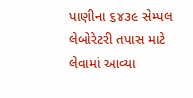પાણીના ૬૪૩૯ સેમ્પલ લેબોરેટરી તપાસ માટે લેવામાં આવ્યા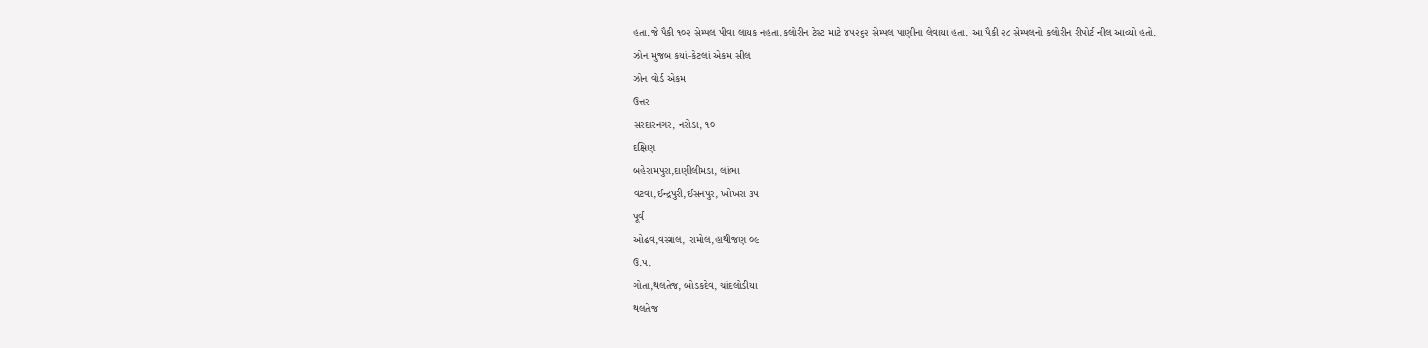હતા.જે પૈકી ૧૦૨ સેમ્પલ પીવા લાયક નહતા.કલોરીન ટેસ્ટ માટે ૪૫૨૬૨ સેમ્પલ પાણીના લેવાયા હતા. આ પૈકી ૨૮ સેમ્પલનો કલોરીન રીપોર્ટ નીલ આવ્યો હતો.
ઝોન મુજબ કયાં-કેટલાં એકમ સીલ
ઝોન વોર્ડ એકમ
ઉત્તર
સરદારનગર, નરોડા, ૧૦
દક્ષિણ
બહેરામપુરા,દાણીલીમડા, લાંભા
વટવા,ઈન્દ્રપુરી,ઈસનપુર, ખોખરા ૩૫
પૂર્વ
ઓઢવ,વસ્ત્રાલ, રામોલ,હાથીજણ ૦૯
ઉ.પ.
ગોતા,થલતેજ, બોડકદેવ, ચાંદલોડીયા
થલતેજ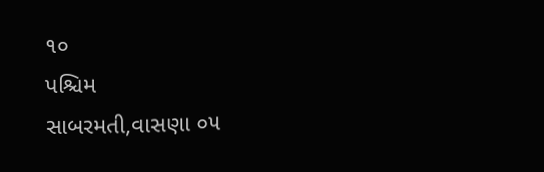૧૦
પશ્ચિમ
સાબરમતી,વાસણા ૦૫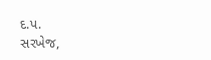દ.પ.
સરખેજ,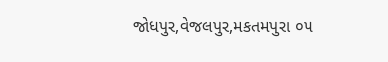જોધપુર,વેજલપુર,મકતમપુરા ૦૫